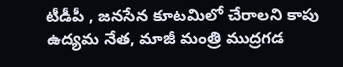టీడీపీ , జనసేన కూటమిలో చేరాలని కాపు ఉద్యమ నేత, మాజీ మంత్రి ముద్రగడ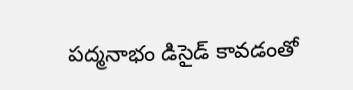పద్మనాభం డిసైడ్ కావడంతో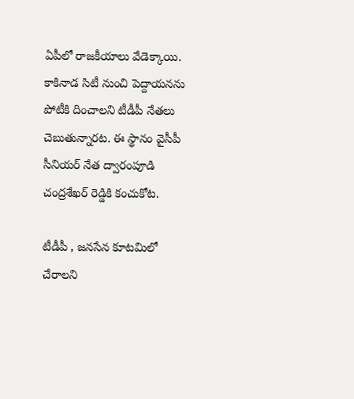ఏపీలో రాజకీయాలు వేడెక్కాయి. కాకినాడ సిటీ నుంచి పెద్దాయనను పోటీకి దించాలని టీడీపీ నేతలు చెబుతున్నారట. ఈ స్థానం వైసీపీ సీనియర్ నేత ద్వారంపూడి చంద్రశేఖర్ రెడ్డికి కంచుకోట.

టీడీపీ , జనసేన కూటమిలో చేరాలని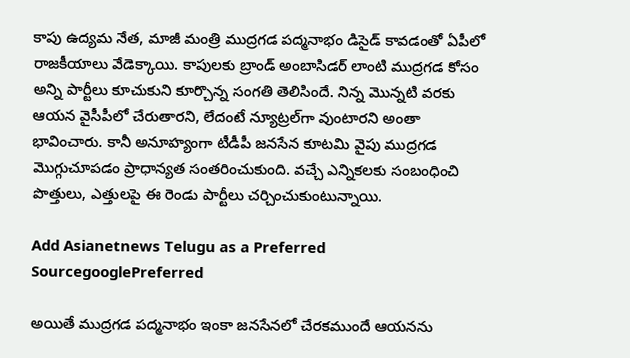కాపు ఉద్యమ నేత, మాజీ మంత్రి ముద్రగడ పద్మనాభం డిసైడ్ కావడంతో ఏపీలో రాజకీయాలు వేడెక్కాయి. కాపులకు బ్రాండ్ అంబాసిడర్ లాంటి ముద్రగడ కోసం అన్ని పార్టీలు కూచుకుని కూర్చొన్న సంగతి తెలిసిందే. నిన్న మొన్నటి వరకు ఆయన వైసీపీలో చేరుతారని, లేదంటే న్యూట్రల్‌గా వుంటారని అంతా భావించారు. కానీ అనూహ్యంగా టీడీపీ జనసేన కూటమి వైపు ముద్రగడ మొగ్గుచూపడం ప్రాధాన్యత సంతరించుకుంది. వచ్చే ఎన్నికలకు సంబంధించి పొత్తులు, ఎత్తులపై ఈ రెండు పార్టీలు చర్చించుకుంటున్నాయి.

Add Asianetnews Telugu as a Preferred SourcegooglePreferred

అయితే ముద్రగడ పద్మనాభం ఇంకా జనసేనలో చేరకముందే ఆయనను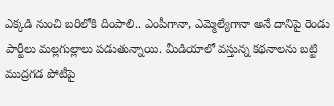ఎక్కడి నుంచి బరిలోకి దింపాలి.. ఎంపీగానా, ఎమ్మెల్యేగానా అనే దానిపై రెండు పార్టీలు మల్లగుల్లాలు పడుతున్నాయి. మీడియాలో వస్తున్న కథనాలను బట్టి ముద్రగడ పోటీపై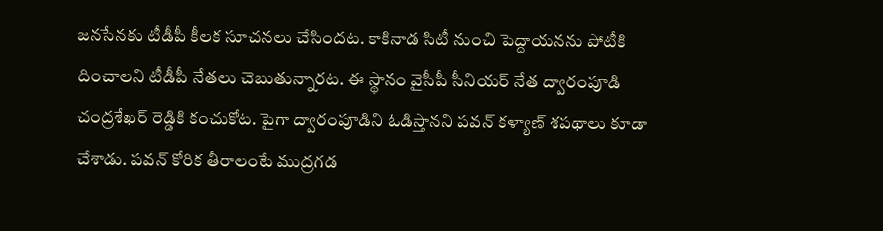జనసేనకు టీడీపీ కీలక సూచనలు చేసిందట. కాకినాడ సిటీ నుంచి పెద్దాయనను పోటీకి దించాలని టీడీపీ నేతలు చెబుతున్నారట. ఈ స్థానం వైసీపీ సీనియర్ నేత ద్వారంపూడి చంద్రశేఖర్ రెడ్డికి కంచుకోట. పైగా ద్వారంపూడిని ఓడిస్తానని పవన్ కళ్యాణ్ శపథాలు కూడా చేశాడు. పవన్ కోరిక తీరాలంటే ముద్రగడ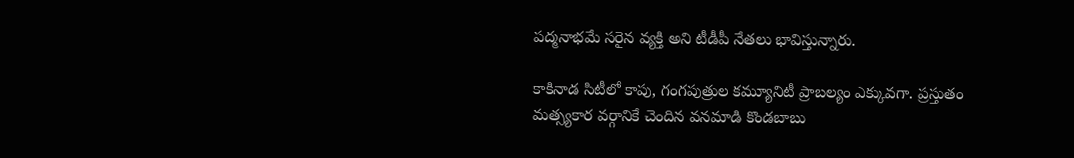పద్మనాభమే సరైన వ్యక్తి అని టీడీపీ నేతలు భావిస్తున్నారు.

కాకినాడ సిటీలో కాపు, గంగపుత్రుల కమ్యూనిటీ ప్రాబల్యం ఎక్కువగా. ప్రస్తుతం మత్స్యకార వర్గానికే చెందిన వనమాడి కొండబాబు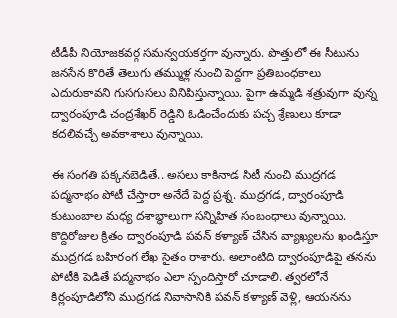టీడీపీ నియోజకవర్గ సమన్వయకర్తగా వున్నారు. పొత్తులో ఈ సీటును జనసేన కొరితే తెలుగు తమ్ముళ్ల నుంచి పెద్దగా ప్రతిబంధకాలు ఎదురుకావని గుసగుసలు వినిపిస్తున్నాయి. పైగా ఉమ్మడి శత్రువుగా వున్న ద్వారంపూడి చంద్రశేఖర్ రెడ్డిని ఓడించేందుకు పచ్చ శ్రేణులు కూడా కదలివచ్చే అవకాశాలు వున్నాయి.

ఈ సంగతి పక్కనబెడితే.. అసలు కాకినాడ సిటీ నుంచి ముద్రగడ పద్మనాభం పోటీ చేస్తారా అనేదే పెద్ద ప్రశ్న. ముద్రగడ, ద్వారంపూడి కుటుంబాల మధ్య దశాబ్ధాలుగా సన్నిహిత సంబంధాలు వున్నాయి. కొద్దిరోజుల క్రితం ద్వారంపూడి పవన్ కళ్యాణ్ చేసిన వ్యాఖ్యలను ఖండిస్తూ ముద్రగడ బహిరంగ లేఖ సైతం రాశారు. అలాంటిది ద్వారంపూడిపై తనను పోటీకి పెడితే పద్మనాభం ఎలా స్పందిస్తారో చూడాలి. త్వరలోనే కిర్లంపూడిలోని ముద్రగడ నివాసానికి పవన్ కళ్యాణ్ వెళ్లి, ఆయనను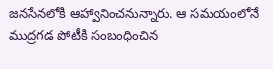జనసేనలోకి ఆహ్వానించనున్నారు. ఆ సమయంలోనే ముద్రగడ పోటీకి సంబంధించిన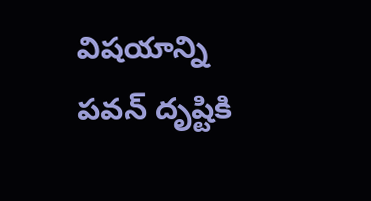విషయాన్ని పవన్ దృష్టికి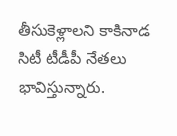తీసుకెళ్లాలని కాకినాడ సిటీ టీడీపీ నేతలు భావిస్తున్నారు.